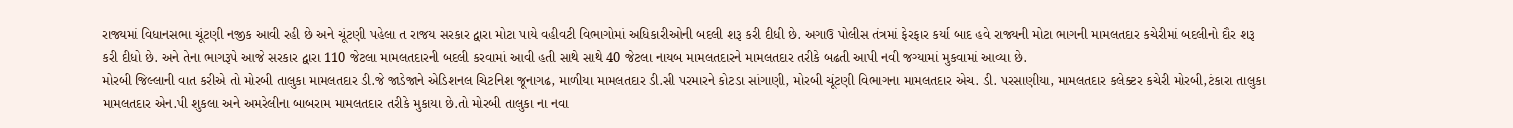રાજ્યમાં વિધાનસભા ચૂંટણી નજીક આવી રહી છે અને ચૂંટણી પહેલા ત રાજય સરકાર દ્વારા મોટા પાયે વહીવટી વિભાગોમાં અધિકારીઓની બદલી શરૂ કરી દીધી છે. અગાઉ પોલીસ તંત્રમાં ફેરફાર કર્યા બાદ હવે રાજ્યની મોટા ભાગની મામલતદાર કચેરીમાં બદલીનો દૌર શરૂ કરી દીધો છે. અને તેના ભાગરૂપે આજે સરકાર દ્વારા 110 જેટલા મામલતદારની બદલી કરવામાં આવી હતી સાથે સાથે 40 જેટલા નાયબ મામલતદારને મામલતદાર તરીકે બઢતી આપી નવી જગ્યામાં મુકવામાં આવ્યા છે.
મોરબી જિલ્લાની વાત કરીએ તો મોરબી તાલુકા મામલતદાર ડી.જે જાડેજાને એડિશનલ ચિટનિશ જૂનાગઢ, માળીયા મામલતદાર ડી.સી પરમારને કોટડા સાંગાણી, મોરબી ચૂંટણી વિભાગના મામલતદાર એચ. ડી. પરસાણીયા, મામલતદાર કલેક્ટર કચેરી મોરબી,ટંકારા તાલુકા મામલતદાર એન.પી શુકલા અને અમરેલીના બાબરામ મામલતદાર તરીકે મુકાયા છે.તો મોરબી તાલુકા ના નવા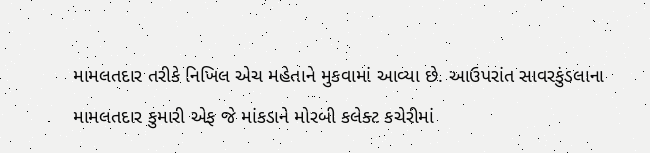મામલતદાર તરીકે નિખિલ એચ મહેતાને મુકવામાં આવ્યા છે. આઉપરાંત સાવરકુંડલાના મામલતદાર કુમારી એફ જે માંકડાને મોરબી કલેક્ટ કચેરીમાં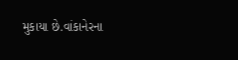મુકાયા છે.વાંકાનેરના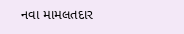નવા મામલતદાર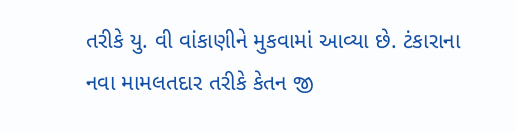તરીકે યુ. વી વાંકાણીને મુકવામાં આવ્યા છે. ટંકારાના નવા મામલતદાર તરીકે કેતન જી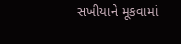સખીયાને મૂકવામાં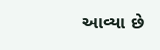આવ્યા છે